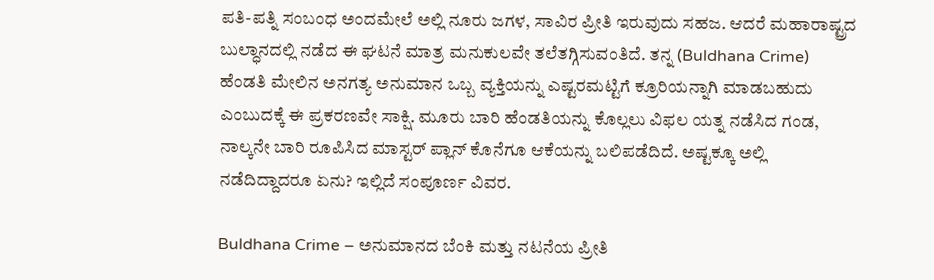ಪತಿ-ಪತ್ನಿ ಸಂಬಂಧ ಅಂದಮೇಲೆ ಅಲ್ಲಿ ನೂರು ಜಗಳ, ಸಾವಿರ ಪ್ರೀತಿ ಇರುವುದು ಸಹಜ. ಆದರೆ ಮಹಾರಾಷ್ಟ್ರದ ಬುಲ್ಧಾನದಲ್ಲಿ ನಡೆದ ಈ ಘಟನೆ ಮಾತ್ರ ಮನುಕುಲವೇ ತಲೆತಗ್ಗಿಸುವಂತಿದೆ. ತನ್ನ (Buldhana Crime) ಹೆಂಡತಿ ಮೇಲಿನ ಅನಗತ್ಯ ಅನುಮಾನ ಒಬ್ಬ ವ್ಯಕ್ತಿಯನ್ನು ಎಷ್ಟರಮಟ್ಟಿಗೆ ಕ್ರೂರಿಯನ್ನಾಗಿ ಮಾಡಬಹುದು ಎಂಬುದಕ್ಕೆ ಈ ಪ್ರಕರಣವೇ ಸಾಕ್ಷಿ. ಮೂರು ಬಾರಿ ಹೆಂಡತಿಯನ್ನು ಕೊಲ್ಲಲು ವಿಫಲ ಯತ್ನ ನಡೆಸಿದ ಗಂಡ, ನಾಲ್ಕನೇ ಬಾರಿ ರೂಪಿಸಿದ ಮಾಸ್ಟರ್ ಪ್ಲಾನ್ ಕೊನೆಗೂ ಆಕೆಯನ್ನು ಬಲಿಪಡೆದಿದೆ. ಅಷ್ಟಕ್ಕೂ ಅಲ್ಲಿ ನಡೆದಿದ್ದಾದರೂ ಏನು? ಇಲ್ಲಿದೆ ಸಂಪೂರ್ಣ ವಿವರ.

Buldhana Crime – ಅನುಮಾನದ ಬೆಂಕಿ ಮತ್ತು ನಟನೆಯ ಪ್ರೀತಿ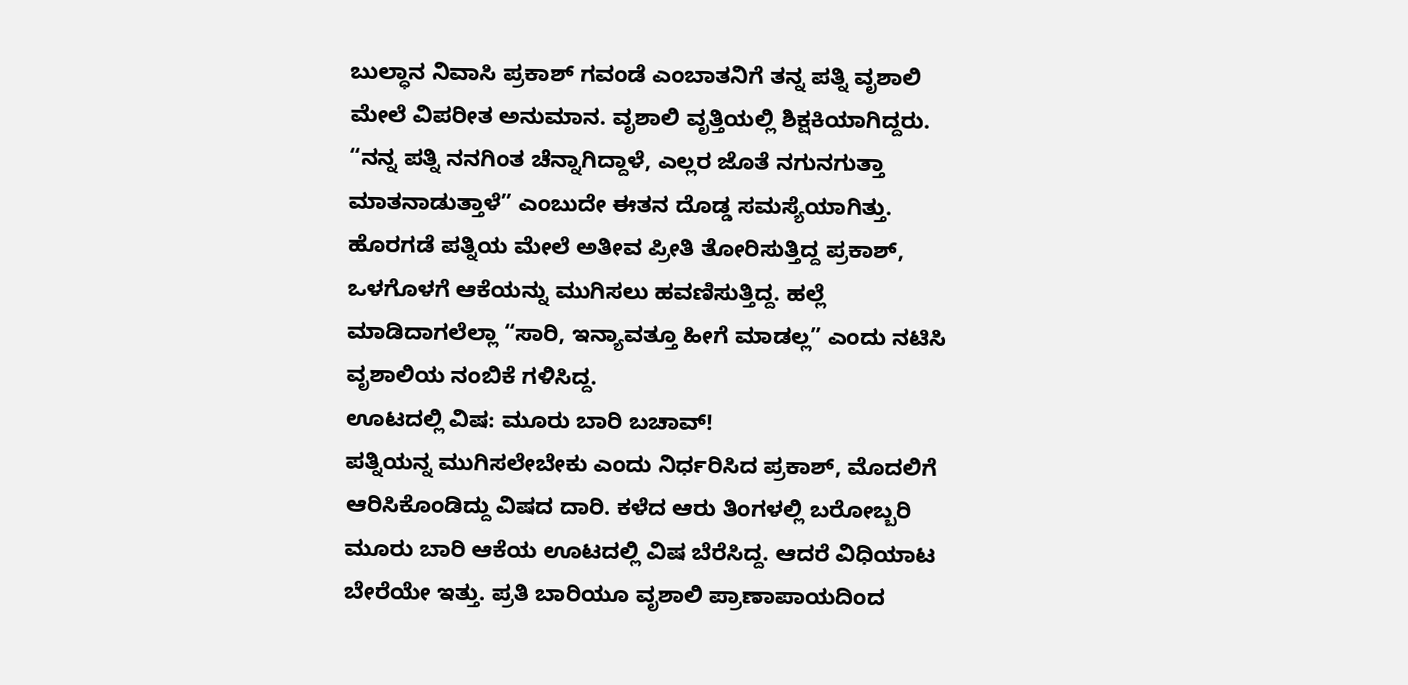ಬುಲ್ಧಾನ ನಿವಾಸಿ ಪ್ರಕಾಶ್ ಗವಂಡೆ ಎಂಬಾತನಿಗೆ ತನ್ನ ಪತ್ನಿ ವೃಶಾಲಿ ಮೇಲೆ ವಿಪರೀತ ಅನುಮಾನ. ವೃಶಾಲಿ ವೃತ್ತಿಯಲ್ಲಿ ಶಿಕ್ಷಕಿಯಾಗಿದ್ದರು. “ನನ್ನ ಪತ್ನಿ ನನಗಿಂತ ಚೆನ್ನಾಗಿದ್ದಾಳೆ, ಎಲ್ಲರ ಜೊತೆ ನಗುನಗುತ್ತಾ ಮಾತನಾಡುತ್ತಾಳೆ” ಎಂಬುದೇ ಈತನ ದೊಡ್ಡ ಸಮಸ್ಯೆಯಾಗಿತ್ತು. ಹೊರಗಡೆ ಪತ್ನಿಯ ಮೇಲೆ ಅತೀವ ಪ್ರೀತಿ ತೋರಿಸುತ್ತಿದ್ದ ಪ್ರಕಾಶ್, ಒಳಗೊಳಗೆ ಆಕೆಯನ್ನು ಮುಗಿಸಲು ಹವಣಿಸುತ್ತಿದ್ದ. ಹಲ್ಲೆ ಮಾಡಿದಾಗಲೆಲ್ಲಾ “ಸಾರಿ, ಇನ್ಯಾವತ್ತೂ ಹೀಗೆ ಮಾಡಲ್ಲ” ಎಂದು ನಟಿಸಿ ವೃಶಾಲಿಯ ನಂಬಿಕೆ ಗಳಿಸಿದ್ದ.
ಊಟದಲ್ಲಿ ವಿಷ: ಮೂರು ಬಾರಿ ಬಚಾವ್!
ಪತ್ನಿಯನ್ನ ಮುಗಿಸಲೇಬೇಕು ಎಂದು ನಿರ್ಧರಿಸಿದ ಪ್ರಕಾಶ್, ಮೊದಲಿಗೆ ಆರಿಸಿಕೊಂಡಿದ್ದು ವಿಷದ ದಾರಿ. ಕಳೆದ ಆರು ತಿಂಗಳಲ್ಲಿ ಬರೋಬ್ಬರಿ ಮೂರು ಬಾರಿ ಆಕೆಯ ಊಟದಲ್ಲಿ ವಿಷ ಬೆರೆಸಿದ್ದ. ಆದರೆ ವಿಧಿಯಾಟ ಬೇರೆಯೇ ಇತ್ತು. ಪ್ರತಿ ಬಾರಿಯೂ ವೃಶಾಲಿ ಪ್ರಾಣಾಪಾಯದಿಂದ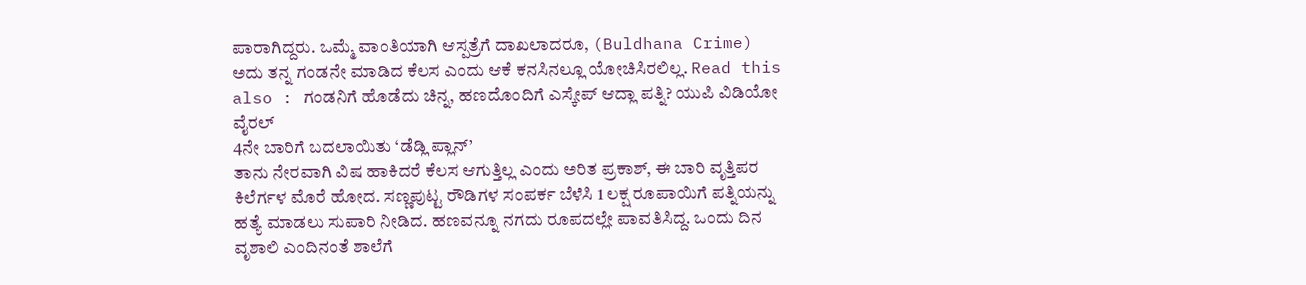ಪಾರಾಗಿದ್ದರು. ಒಮ್ಮೆ ವಾಂತಿಯಾಗಿ ಆಸ್ಪತ್ರೆಗೆ ದಾಖಲಾದರೂ, (Buldhana Crime) ಅದು ತನ್ನ ಗಂಡನೇ ಮಾಡಿದ ಕೆಲಸ ಎಂದು ಆಕೆ ಕನಸಿನಲ್ಲೂ ಯೋಚಿಸಿರಲಿಲ್ಲ. Read this also : ಗಂಡನಿಗೆ ಹೊಡೆದು ಚಿನ್ನ, ಹಣದೊಂದಿಗೆ ಎಸ್ಕೇಪ್ ಆದ್ಲಾ ಪತ್ನಿ? ಯುಪಿ ವಿಡಿಯೋ ವೈರಲ್
4ನೇ ಬಾರಿಗೆ ಬದಲಾಯಿತು ‘ಡೆಡ್ಲಿ ಪ್ಲಾನ್’
ತಾನು ನೇರವಾಗಿ ವಿಷ ಹಾಕಿದರೆ ಕೆಲಸ ಆಗುತ್ತಿಲ್ಲ ಎಂದು ಅರಿತ ಪ್ರಕಾಶ್, ಈ ಬಾರಿ ವೃತ್ತಿಪರ ಕಿಲೆರ್ಗಳ ಮೊರೆ ಹೋದ. ಸಣ್ಣಪುಟ್ಟ ರೌಡಿಗಳ ಸಂಪರ್ಕ ಬೆಳೆಸಿ 1 ಲಕ್ಷ ರೂಪಾಯಿಗೆ ಪತ್ನಿಯನ್ನು ಹತ್ಯೆ ಮಾಡಲು ಸುಪಾರಿ ನೀಡಿದ. ಹಣವನ್ನೂ ನಗದು ರೂಪದಲ್ಲೇ ಪಾವತಿಸಿದ್ದ. ಒಂದು ದಿನ ವೃಶಾಲಿ ಎಂದಿನಂತೆ ಶಾಲೆಗೆ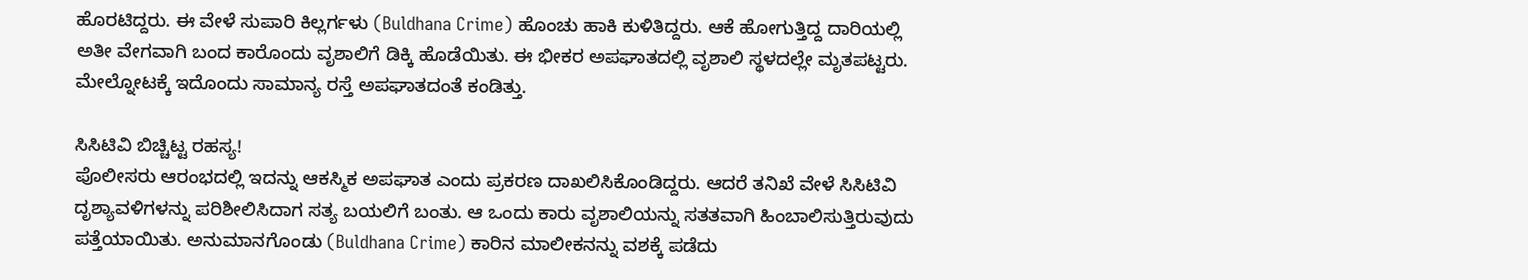ಹೊರಟಿದ್ದರು. ಈ ವೇಳೆ ಸುಪಾರಿ ಕಿಲ್ಲರ್ಗಳು (Buldhana Crime) ಹೊಂಚು ಹಾಕಿ ಕುಳಿತಿದ್ದರು. ಆಕೆ ಹೋಗುತ್ತಿದ್ದ ದಾರಿಯಲ್ಲಿ ಅತೀ ವೇಗವಾಗಿ ಬಂದ ಕಾರೊಂದು ವೃಶಾಲಿಗೆ ಡಿಕ್ಕಿ ಹೊಡೆಯಿತು. ಈ ಭೀಕರ ಅಪಘಾತದಲ್ಲಿ ವೃಶಾಲಿ ಸ್ಥಳದಲ್ಲೇ ಮೃತಪಟ್ಟರು. ಮೇಲ್ನೋಟಕ್ಕೆ ಇದೊಂದು ಸಾಮಾನ್ಯ ರಸ್ತೆ ಅಪಘಾತದಂತೆ ಕಂಡಿತ್ತು.

ಸಿಸಿಟಿವಿ ಬಿಚ್ಚಿಟ್ಟ ರಹಸ್ಯ!
ಪೊಲೀಸರು ಆರಂಭದಲ್ಲಿ ಇದನ್ನು ಆಕಸ್ಮಿಕ ಅಪಘಾತ ಎಂದು ಪ್ರಕರಣ ದಾಖಲಿಸಿಕೊಂಡಿದ್ದರು. ಆದರೆ ತನಿಖೆ ವೇಳೆ ಸಿಸಿಟಿವಿ ದೃಶ್ಯಾವಳಿಗಳನ್ನು ಪರಿಶೀಲಿಸಿದಾಗ ಸತ್ಯ ಬಯಲಿಗೆ ಬಂತು. ಆ ಒಂದು ಕಾರು ವೃಶಾಲಿಯನ್ನು ಸತತವಾಗಿ ಹಿಂಬಾಲಿಸುತ್ತಿರುವುದು ಪತ್ತೆಯಾಯಿತು. ಅನುಮಾನಗೊಂಡು (Buldhana Crime) ಕಾರಿನ ಮಾಲೀಕನನ್ನು ವಶಕ್ಕೆ ಪಡೆದು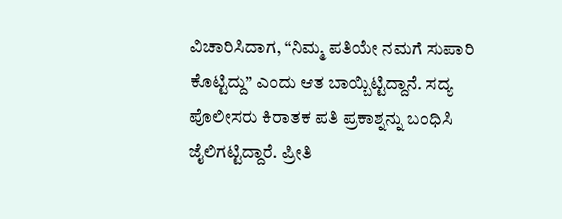ವಿಚಾರಿಸಿದಾಗ, “ನಿಮ್ಮ ಪತಿಯೇ ನಮಗೆ ಸುಪಾರಿ ಕೊಟ್ಟಿದ್ದು” ಎಂದು ಆತ ಬಾಯ್ಬಿಟ್ಟಿದ್ದಾನೆ. ಸದ್ಯ ಪೊಲೀಸರು ಕಿರಾತಕ ಪತಿ ಪ್ರಕಾಶ್ನನ್ನು ಬಂಧಿಸಿ ಜೈಲಿಗಟ್ಟಿದ್ದಾರೆ. ಪ್ರೀತಿ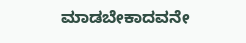ಮಾಡಬೇಕಾದವನೇ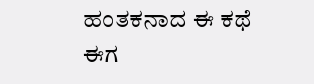ಹಂತಕನಾದ ಈ ಕಥೆ ಈಗ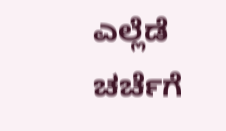ಎಲ್ಲೆಡೆ ಚರ್ಚೆಗೆ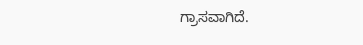ಗ್ರಾಸವಾಗಿದೆ.